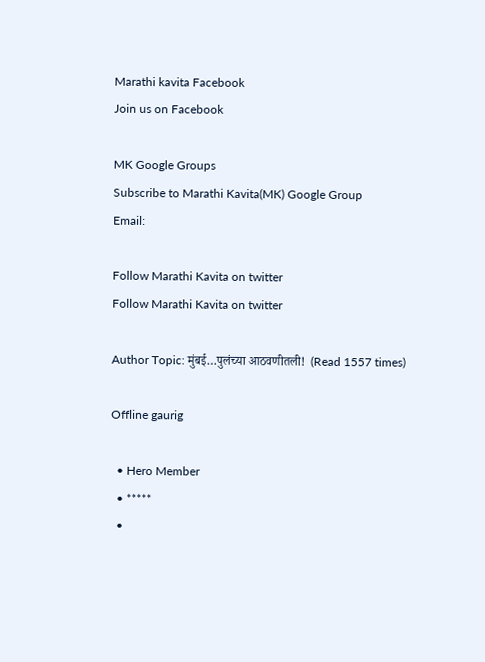Marathi kavita Facebook
Join us on Facebook

MK Google Groups
Subscribe to Marathi Kavita(MK) Google Group
Email:

Follow Marathi Kavita on twitter
Follow Marathi Kavita on twitter

Author Topic: मुंबई…पुलंच्या आठवणीतली!  (Read 1557 times)

Offline gaurig

  • Hero Member
  • *****
  •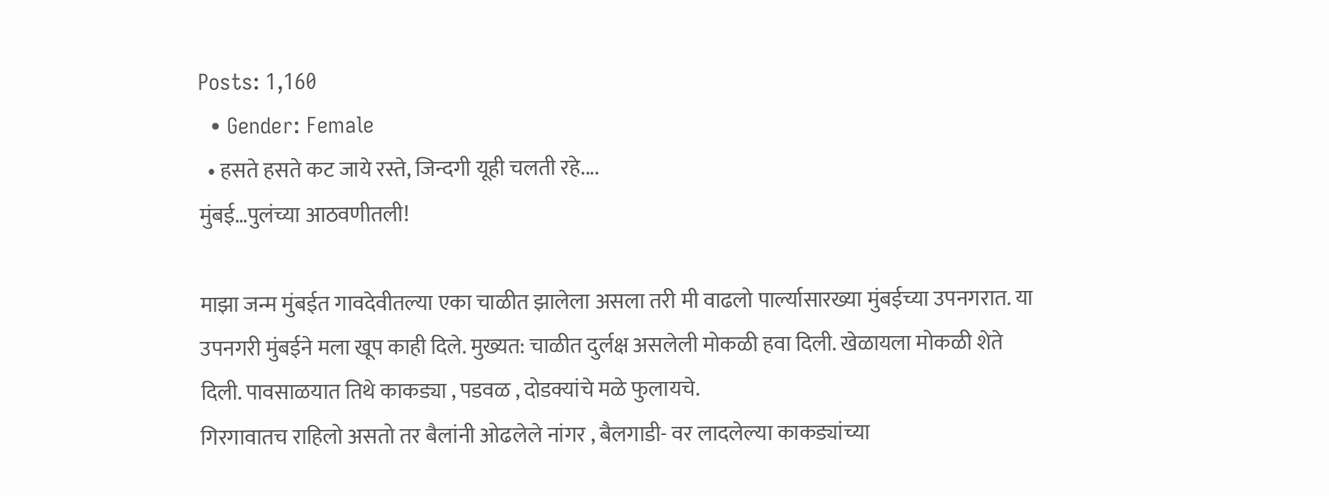Posts: 1,160
  • Gender: Female
  • हसते हसते कट जाये रस्ते, जिन्दगी यूही चलती रहे....
मुंबई…पुलंच्या आठवणीतली!

माझा जन्म मुंबईत गावदेवीतल्या एका चाळीत झालेला असला तरी मी वाढलो पार्ल्यासारख्या मुंबईच्या उपनगरात. या उपनगरी मुंबईने मला खूप काही दिले. मुख्यत: चाळीत दुर्लक्ष असलेली मोकळी हवा दिली. खेळायला मोकळी शेते दिली. पावसाळयात तिथे काकड्या , पडवळ , दोडक्यांचे मळे फुलायचे.
गिरगावातच राहिलो असतो तर बैलांनी ओढलेले नांगर , बैलगाडी- वर लादलेल्या काकड्यांच्या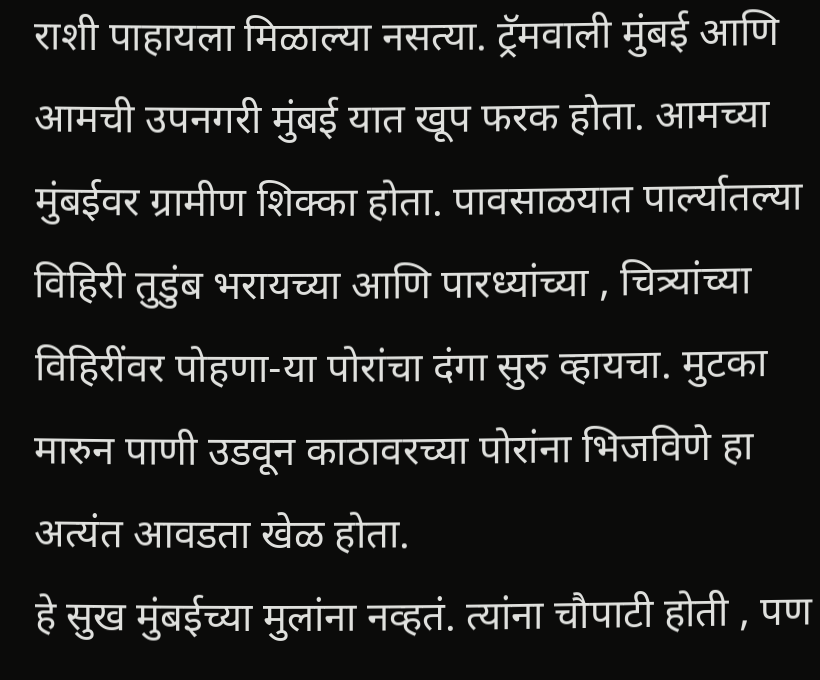राशी पाहायला मिळाल्या नसत्या. ट्रॅमवाली मुंबई आणि आमची उपनगरी मुंबई यात खूप फरक होता. आमच्या मुंबईवर ग्रामीण शिक्का होता. पावसाळयात पार्ल्यातल्या विहिरी तुडुंब भरायच्या आणि पारध्यांच्या , चित्र्यांच्या विहिरींवर पोहणा-या पोरांचा दंगा सुरु व्हायचा. मुटका मारुन पाणी उडवून काठावरच्या पोरांना भिजविणे हा अत्यंत आवडता खेळ होता.
हे सुख मुंबईच्या मुलांना नव्हतं. त्यांना चौपाटी होती , पण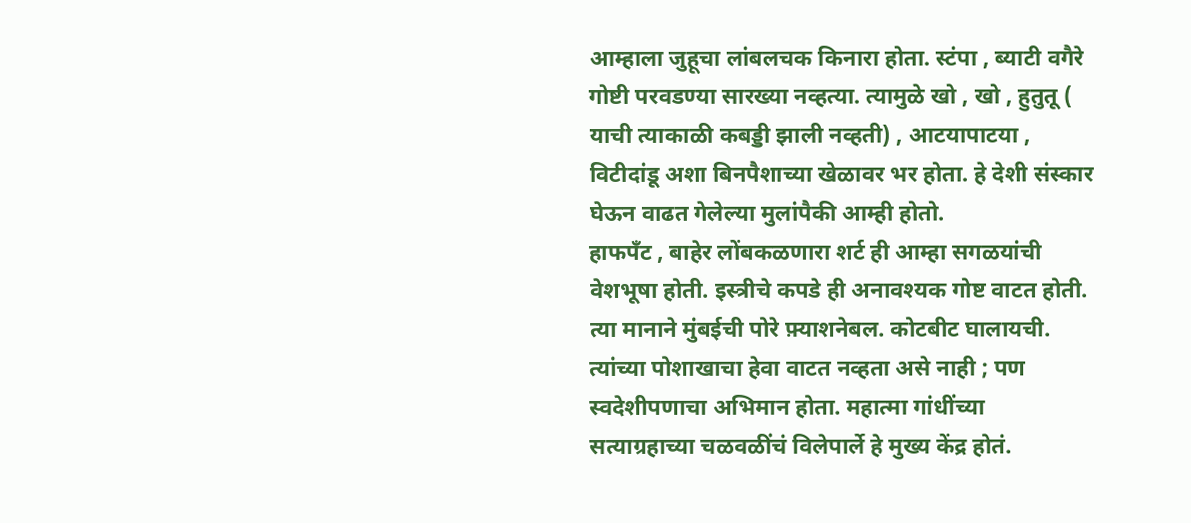आम्हाला जुहूचा लांबलचक किनारा होता. स्टंपा , ब्याटी वगैरे गोष्टी परवडण्या सारख्या नव्हत्या. त्यामुळे खो , खो , हुतुतू ( याची त्याकाळी कबड्डी झाली नव्हती) , आटयापाटया ,
विटीदांडू अशा बिनपैशाच्या खेळावर भर होता. हे देशी संस्कार घेऊन वाढत गेलेल्या मुलांपैकी आम्ही होतो.
हाफपॅंट , बाहेर लोंबकळणारा शर्ट ही आम्हा सगळयांची वेशभूषा होती. इस्त्रीचे कपडे ही अनावश्यक गोष्ट वाटत होती. त्या मानाने मुंबईची पोरे फ़्याशनेबल. कोटबीट घालायची. त्यांच्या पोशाखाचा हेवा वाटत नव्हता असे नाही ; पण स्वदेशीपणाचा अभिमान होता. महात्मा गांधींच्या सत्याग्रहाच्या चळवळींचं विलेपार्ले हे मुख्य केंद्र होतं.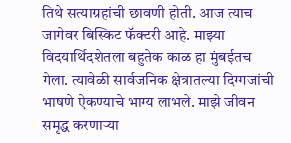तिथे सत्याग्रहांची छावणी होती. आज त्याच जागेवर बिस्किट फॅक्टरी आहे. माझ्या विदयार्थिदशेतला बहुतेक काळ हा मुंबईतच गेला. त्यावेळी सार्वजनिक क्षेत्रातल्या दिग्गजांची भाषणे ऐकण्याचे भाग्य लाभले. माझे जीवन समृद्ध करणाऱ्या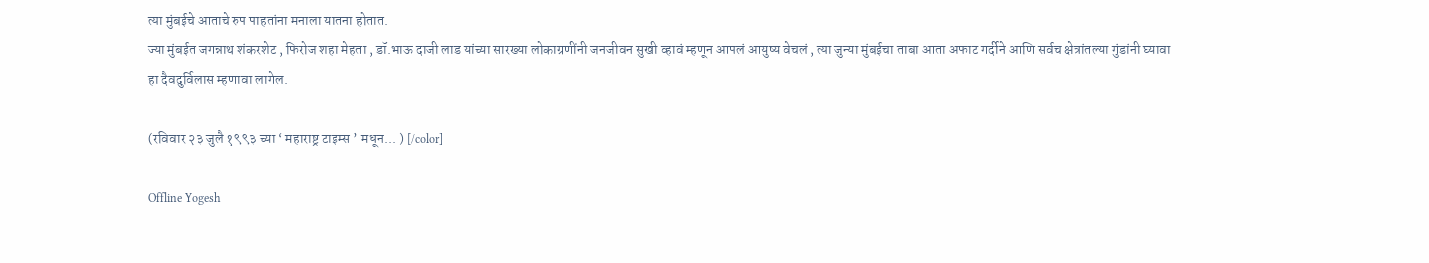त्या मुंबईचे आताचे रुप पाहतांना मनाला यातना होतात.
ज्या मुंबईत जगन्नाथ शंकरशेट , फिरोज शहा मेहता , डॉ.भाऊ दाजी लाड यांच्या सारख्या लोकाग्रणींनी जनजीवन सुखी व्हावं म्हणून आपलं आयुष्य वेचलं , त्या जुन्या मुंबईचा ताबा आता अफाट गर्दीने आणि सर्वच क्षेत्रांतल्या गुंडांनी घ्यावा हा दैवदुर्विलास म्हणावा लागेल.

(रविवार २३ जुलै १९९३ च्या ‘ महाराष्ट्र टाइम्स ’ मधून... ) [/color]

Offline Yogesh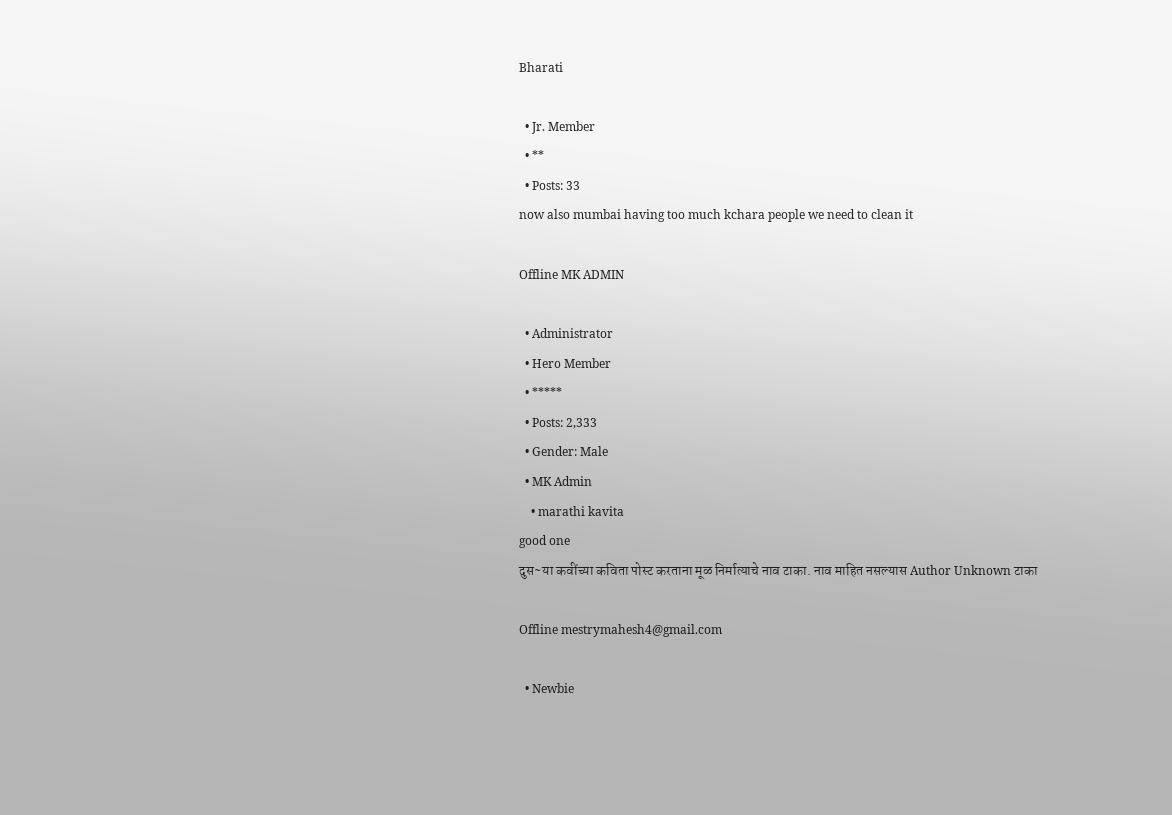Bharati

  • Jr. Member
  • **
  • Posts: 33
now also mumbai having too much kchara people we need to clean it

Offline MK ADMIN

  • Administrator
  • Hero Member
  • *****
  • Posts: 2,333
  • Gender: Male
  • MK Admin
    • marathi kavita
good one
दुस~या कवींच्या कविता पोस्ट करताना मूळ निर्मात्याचे नाव टाका. नाव माहित नसल्यास Author Unknown टाका

Offline mestrymahesh4@gmail.com

  • Newbie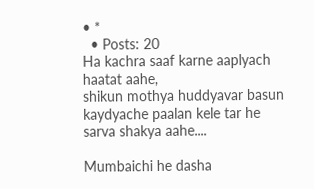• *
  • Posts: 20
Ha kachra saaf karne aaplyach haatat aahe,
shikun mothya huddyavar basun kaydyache paalan kele tar he sarva shakya aahe....

Mumbaichi he dasha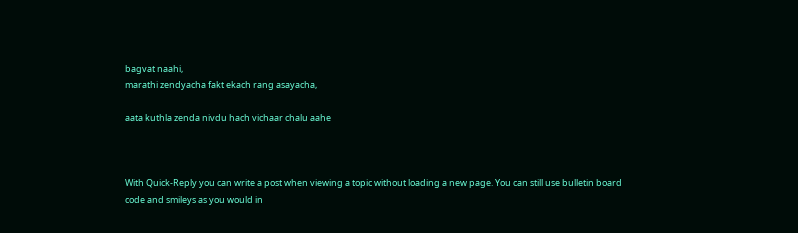bagvat naahi,
marathi zendyacha fakt ekach rang asayacha,

aata kuthla zenda nivdu hach vichaar chalu aahe



With Quick-Reply you can write a post when viewing a topic without loading a new page. You can still use bulletin board code and smileys as you would in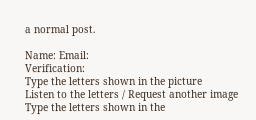a normal post.

Name: Email:
Verification:
Type the letters shown in the picture
Listen to the letters / Request another image
Type the letters shown in the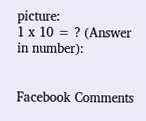picture:
1 x 10 = ? (Answer in number):


Facebook Comments